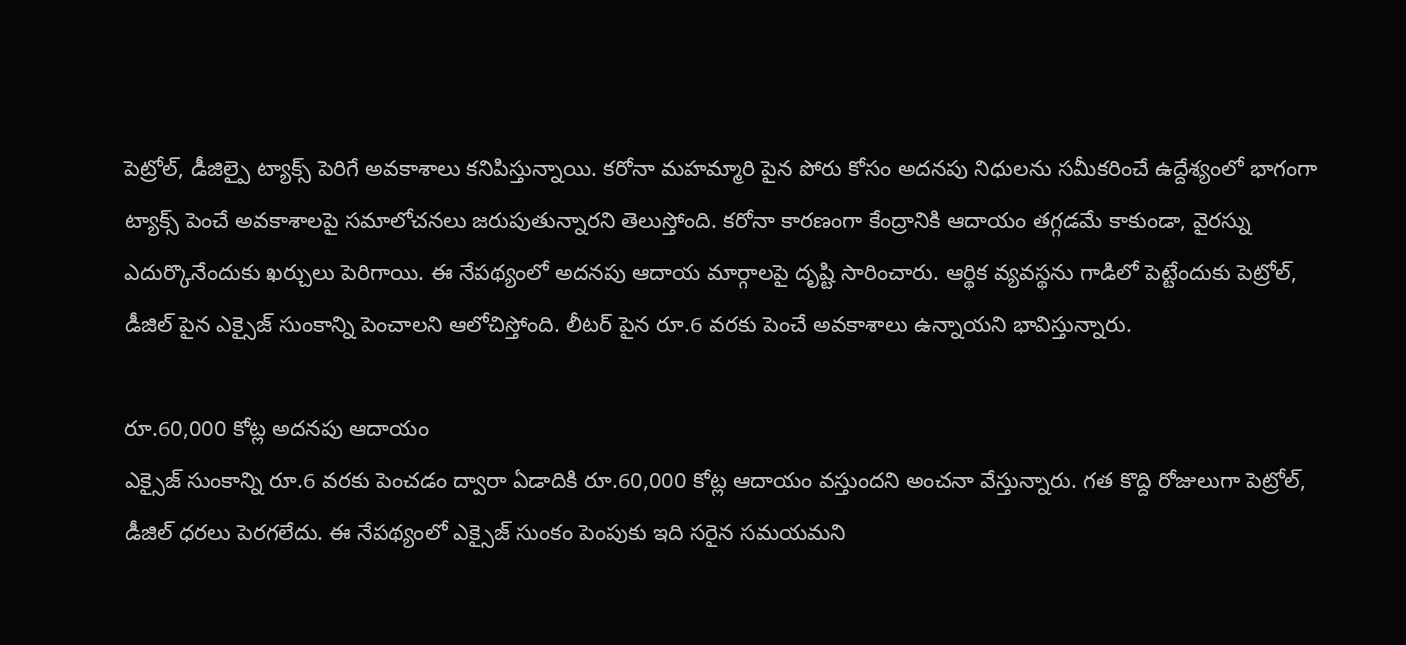పెట్రోల్, డీజిల్పై ట్యాక్స్ పెరిగే అవకాశాలు కనిపిస్తున్నాయి. కరోనా మహమ్మారి పైన పోరు కోసం అదనపు నిధులను సమీకరించే ఉద్దేశ్యంలో భాగంగా ట్యాక్స్ పెంచే అవకాశాలపై సమాలోచనలు జరుపుతున్నారని తెలుస్తోంది. కరోనా కారణంగా కేంద్రానికి ఆదాయం తగ్గడమే కాకుండా, వైరస్ను ఎదుర్కొనేందుకు ఖర్చులు పెరిగాయి. ఈ నేపథ్యంలో అదనపు ఆదాయ మార్గాలపై దృష్టి సారించారు. ఆర్థిక వ్యవస్థను గాడిలో పెట్టేందుకు పెట్రోల్, డీజిల్ పైన ఎక్సైజ్ సుంకాన్ని పెంచాలని ఆలోచిస్తోంది. లీటర్ పైన రూ.6 వరకు పెంచే అవకాశాలు ఉన్నాయని భావిస్తున్నారు.

రూ.60,000 కోట్ల అదనపు ఆదాయం
ఎక్సైజ్ సుంకాన్ని రూ.6 వరకు పెంచడం ద్వారా ఏడాదికి రూ.60,000 కోట్ల ఆదాయం వస్తుందని అంచనా వేస్తున్నారు. గత కొద్ది రోజులుగా పెట్రోల్, డీజిల్ ధరలు పెరగలేదు. ఈ నేపథ్యంలో ఎక్సైజ్ సుంకం పెంపుకు ఇది సరైన సమయమని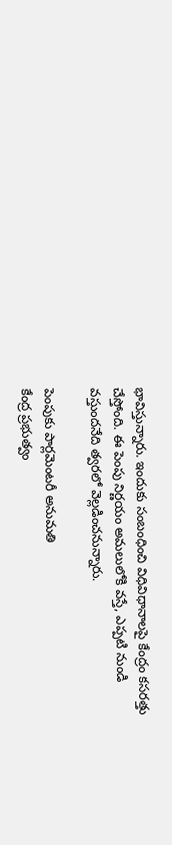భావిస్తున్నారు. ఇందుకు సంబంధించి విధివిధానాలపై కేంద్రం కసరత్తు చేస్తోంది. ఈ పెంపు నిర్ణయం అమలులోకి వస్తే, ఎప్పటి నుండి వస్తుందనేది త్వరలో వెల్లడించనున్నారు.

పెంపుకు పార్లమెంటరీ అనుమతి
కేంద్ర ప్రభుత్వం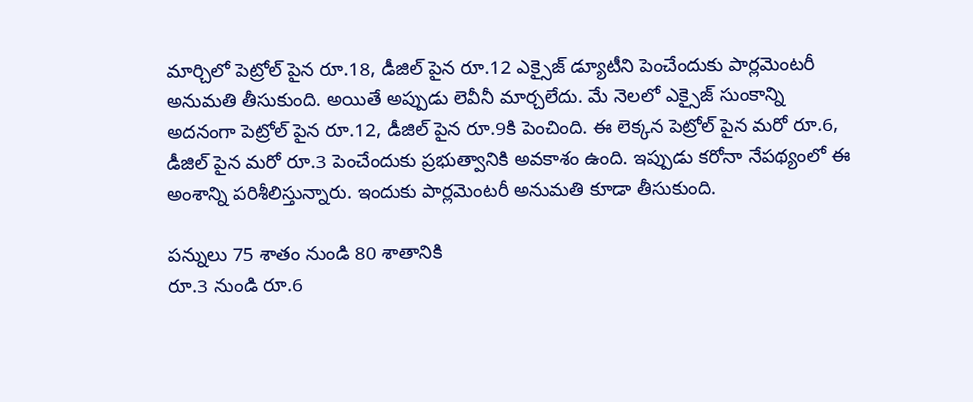మార్చిలో పెట్రోల్ పైన రూ.18, డీజిల్ పైన రూ.12 ఎక్సైజ్ డ్యూటీని పెంచేందుకు పార్లమెంటరీ అనుమతి తీసుకుంది. అయితే అప్పుడు లెవీనీ మార్చలేదు. మే నెలలో ఎక్సైజ్ సుంకాన్ని అదనంగా పెట్రోల్ పైన రూ.12, డీజిల్ పైన రూ.9కి పెంచింది. ఈ లెక్కన పెట్రోల్ పైన మరో రూ.6, డీజిల్ పైన మరో రూ.3 పెంచేందుకు ప్రభుత్వానికి అవకాశం ఉంది. ఇప్పుడు కరోనా నేపథ్యంలో ఈ అంశాన్ని పరిశీలిస్తున్నారు. ఇందుకు పార్లమెంటరీ అనుమతి కూడా తీసుకుంది.

పన్నులు 75 శాతం నుండి 80 శాతానికి
రూ.3 నుండి రూ.6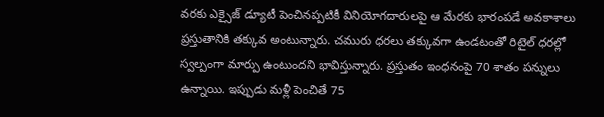వరకు ఎక్సైజ్ డ్యూటీ పెంచినప్పటికీ వినియోగదారులపై ఆ మేరకు భారంపడే అవకాశాలు ప్రస్తుతానికి తక్కువ అంటున్నారు. చమురు ధరలు తక్కువగా ఉండటంతో రిటైల్ ధరల్లో స్వల్పంగా మార్పు ఉంటుందని భావిస్తున్నారు. ప్రస్తుతం ఇంధనంపై 70 శాతం పన్నులు ఉన్నాయి. ఇప్పుడు మళ్లీ పెంచితే 75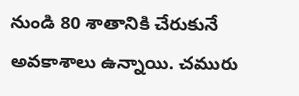నుండి 80 శాతానికి చేరుకునే అవకాశాలు ఉన్నాయి. చమురు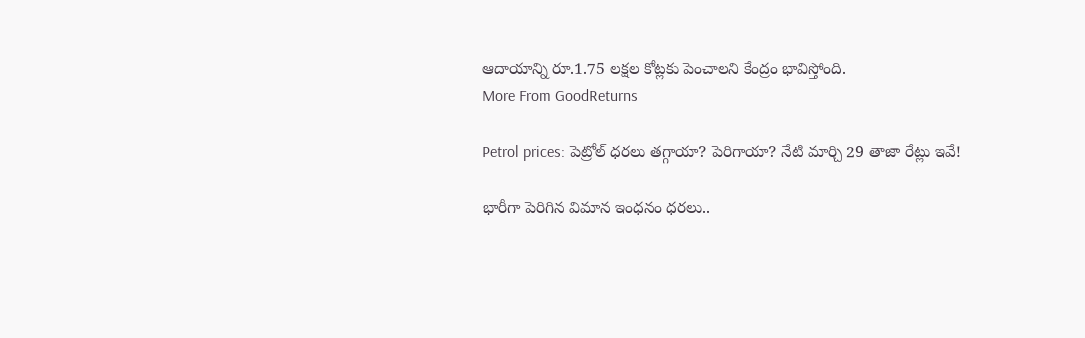ఆదాయాన్ని రూ.1.75 లక్షల కోట్లకు పెంచాలని కేంద్రం భావిస్తోంది.
More From GoodReturns

Petrol prices: పెట్రోల్ ధరలు తగ్గాయా? పెరిగాయా? నేటి మార్చి 29 తాజా రేట్లు ఇవే!

భారీగా పెరిగిన విమాన ఇంధనం ధరలు..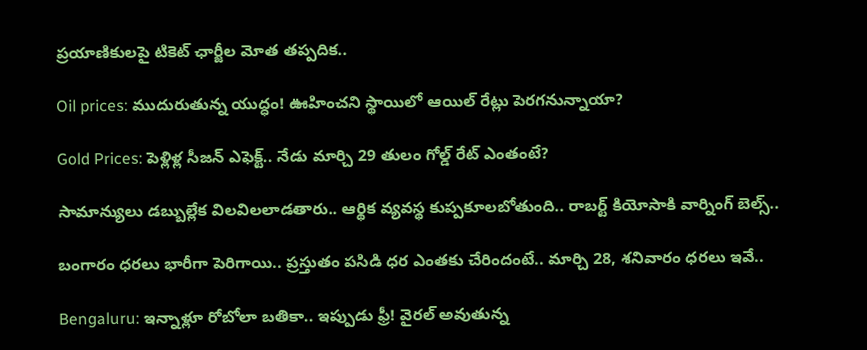ప్రయాణికులపై టికెట్ ఛార్జీల మోత తప్పదిక..

Oil prices: ముదురుతున్న యుద్ధం! ఊహించని స్థాయిలో ఆయిల్ రేట్లు పెరగనున్నాయా?

Gold Prices: పెళ్లిళ్ల సీజన్ ఎఫెక్ట్.. నేడు మార్చి 29 తులం గోల్డ్ రేట్ ఎంతంటే?

సామాన్యులు డబ్బుల్లేక విలవిలలాడతారు.. ఆర్థిక వ్యవస్థ కుప్పకూలబోతుంది.. రాబర్ట్ కియోసాకి వార్నింగ్ బెల్స్..

బంగారం ధరలు భారీగా పెరిగాయి.. ప్రస్తుతం పసిడి ధర ఎంతకు చేరిందంటే.. మార్చి 28, శనివారం ధరలు ఇవే..

Bengaluru: ఇన్నాళ్లూ రోబోలా బతికా.. ఇప్పుడు ఫ్రీ! వైరల్ అవుతున్న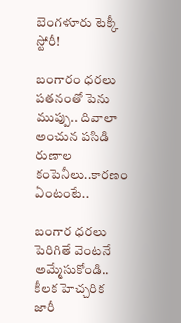బెంగళూరు టెక్కీ స్టోరీ!

బంగారం ధరలు పతనంతో పెను ముప్పు.. దివాలా అంచున పసిడి రుణాల కంపెనీలు..కారణం ఏంటంటే..

బంగార ధరలు పెరిగితే వెంటనే అమ్మేసుకోండి.. కీలక హెచ్చరిక జారీ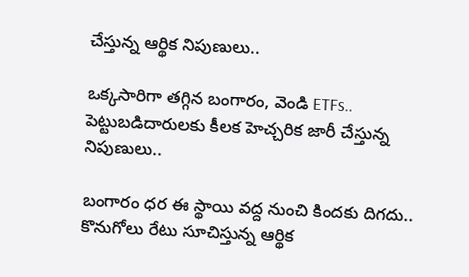చేస్తున్న ఆర్థిక నిపుణులు..

ఒక్కసారిగా తగ్గిన బంగారం, వెండి ETFs.. పెట్టుబడిదారులకు కీలక హెచ్చరిక జారీ చేస్తున్న నిపుణులు..

బంగారం ధర ఈ స్థాయి వద్ద నుంచి కిందకు దిగదు.. కొనుగోలు రేటు సూచిస్తున్న ఆర్థిక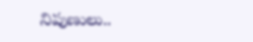నిపుణులు..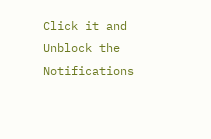Click it and Unblock the Notifications